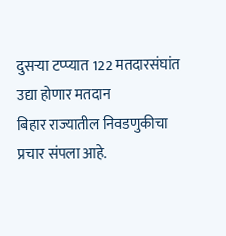दुसऱ्या टप्प्यात 122 मतदारसंघांत उद्या होणार मतदान
बिहार राज्यातील निवडणुकीचा प्रचार संपला आहे.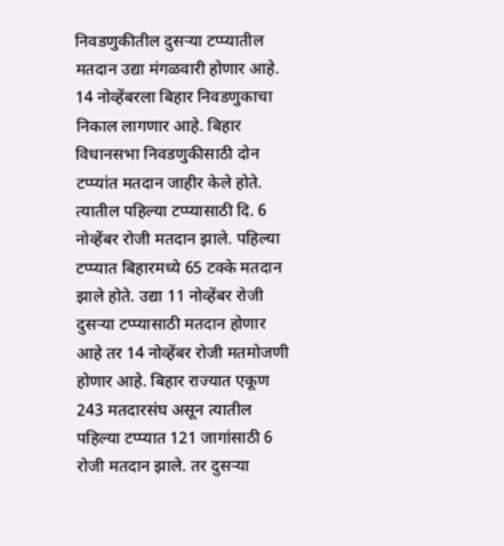निवडणुकीतील दुसऱ्या टप्प्यातील मतदान उद्या मंगळवारी होणार आहे. 14 नोव्हेंबरला बिहार निवडणुकाचा निकाल लागणार आहे. बिहार विधानसभा निवडणुकीसाठी दोन टप्प्यांत मतदान जाहीर केले होते. त्यातील पहिल्या टप्प्यासाठी दि. 6 नोव्हेंबर रोजी मतदान झाले. पहिल्या टप्प्यात बिहारमध्ये 65 टक्के मतदान झाले होते. उद्या 11 नोव्हेंबर रोजी दुसऱ्या टप्प्यासाठी मतदान होणार आहे तर 14 नोव्हेंबर रोजी मतमोजणी होणार आहे. बिहार राज्यात एकूण 243 मतदारसंघ असून त्यातील पहिल्या टप्प्यात 121 जागांसाठी 6 रोजी मतदान झाले. तर दुसऱ्या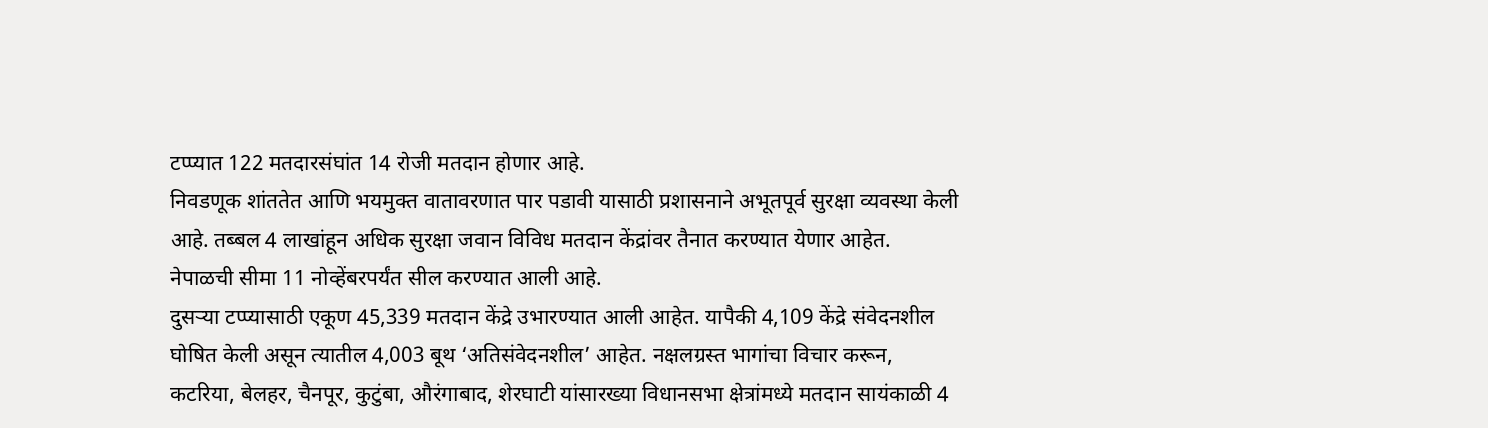टप्प्यात 122 मतदारसंघांत 14 रोजी मतदान होणार आहे.
निवडणूक शांततेत आणि भयमुक्त वातावरणात पार पडावी यासाठी प्रशासनाने अभूतपूर्व सुरक्षा व्यवस्था केली आहे. तब्बल 4 लाखांहून अधिक सुरक्षा जवान विविध मतदान केंद्रांवर तैनात करण्यात येणार आहेत. नेपाळची सीमा 11 नोव्हेंबरपर्यंत सील करण्यात आली आहे.
दुसऱ्या टप्प्यासाठी एकूण 45,339 मतदान केंद्रे उभारण्यात आली आहेत. यापैकी 4,109 केंद्रे संवेदनशील घोषित केली असून त्यातील 4,003 बूथ ‘अतिसंवेदनशील’ आहेत. नक्षलग्रस्त भागांचा विचार करून, कटरिया, बेलहर, चैनपूर, कुटुंबा, औरंगाबाद, शेरघाटी यांसारख्या विधानसभा क्षेत्रांमध्ये मतदान सायंकाळी 4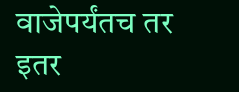वाजेपर्यंतच तर इतर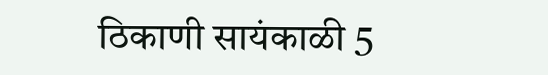ठिकाणी सायंकाळी 5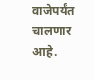वाजेपर्यंत चालणार आहे.